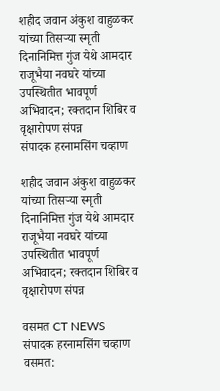शहीद जवान अंकुश वाहुळकर यांच्या तिसऱ्या स्मृती दिनानिमित्त गुंज येथे आमदार राजूभैया नवघरे यांच्या उपस्थितीत भावपूर्ण अभिवादन; रक्तदान शिबिर व वृक्षारोपण संपन्न
संपादक हरनामसिंग चव्हाण

शहीद जवान अंकुश वाहुळकर यांच्या तिसऱ्या स्मृती दिनानिमित्त गुंज येथे आमदार राजूभैया नवघरे यांच्या उपस्थितीत भावपूर्ण अभिवादन; रक्तदान शिबिर व वृक्षारोपण संपन्न

वसमत CT NEWS
संपादक हरनामसिंग चव्हाण
वसमत: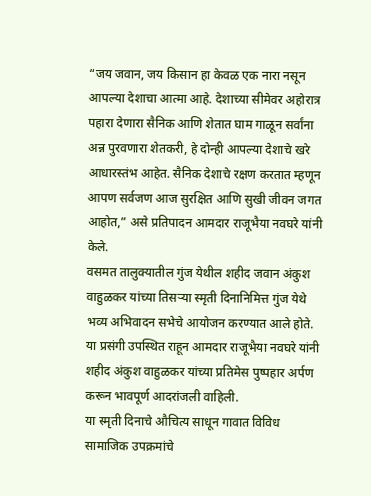“जय जवान, जय किसान हा केवळ एक नारा नसून आपल्या देशाचा आत्मा आहे. देशाच्या सीमेवर अहोरात्र पहारा देणारा सैनिक आणि शेतात घाम गाळून सर्वांना अन्न पुरवणारा शेतकरी, हे दोन्ही आपल्या देशाचे खरे आधारस्तंभ आहेत. सैनिक देशाचे रक्षण करतात म्हणून आपण सर्वजण आज सुरक्षित आणि सुखी जीवन जगत आहोत,” असे प्रतिपादन आमदार राजूभैया नवघरे यांनी केले.
वसमत तालुक्यातील गुंज येथील शहीद जवान अंकुश वाहुळकर यांच्या तिसऱ्या स्मृती दिनानिमित्त गुंज येथे भव्य अभिवादन सभेचे आयोजन करण्यात आले होते. या प्रसंगी उपस्थित राहून आमदार राजूभैया नवघरे यांनी शहीद अंकुश वाहुळकर यांच्या प्रतिमेस पुष्पहार अर्पण करून भावपूर्ण आदरांजली वाहिली.
या स्मृती दिनाचे औचित्य साधून गावात विविध सामाजिक उपक्रमांचे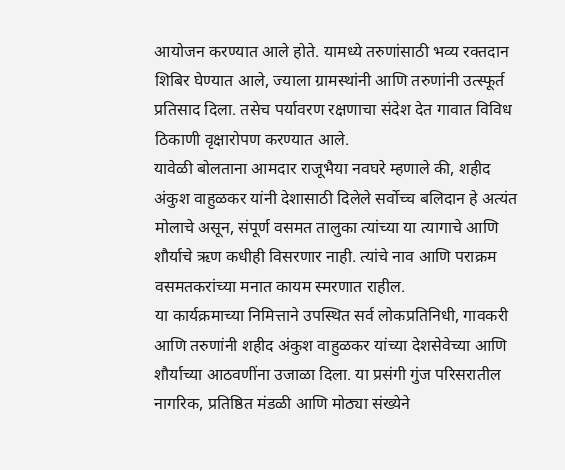आयोजन करण्यात आले होते. यामध्ये तरुणांसाठी भव्य रक्तदान शिबिर घेण्यात आले, ज्याला ग्रामस्थांनी आणि तरुणांनी उत्स्फूर्त प्रतिसाद दिला. तसेच पर्यावरण रक्षणाचा संदेश देत गावात विविध ठिकाणी वृक्षारोपण करण्यात आले.
यावेळी बोलताना आमदार राजूभैया नवघरे म्हणाले की, शहीद अंकुश वाहुळकर यांनी देशासाठी दिलेले सर्वोच्च बलिदान हे अत्यंत मोलाचे असून, संपूर्ण वसमत तालुका त्यांच्या या त्यागाचे आणि शौर्याचे ऋण कधीही विसरणार नाही. त्यांचे नाव आणि पराक्रम वसमतकरांच्या मनात कायम स्मरणात राहील.
या कार्यक्रमाच्या निमित्ताने उपस्थित सर्व लोकप्रतिनिधी, गावकरी आणि तरुणांनी शहीद अंकुश वाहुळकर यांच्या देशसेवेच्या आणि शौर्याच्या आठवणींना उजाळा दिला. या प्रसंगी गुंज परिसरातील नागरिक, प्रतिष्ठित मंडळी आणि मोठ्या संख्येने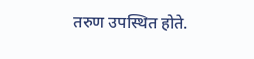तरुण उपस्थित होते.